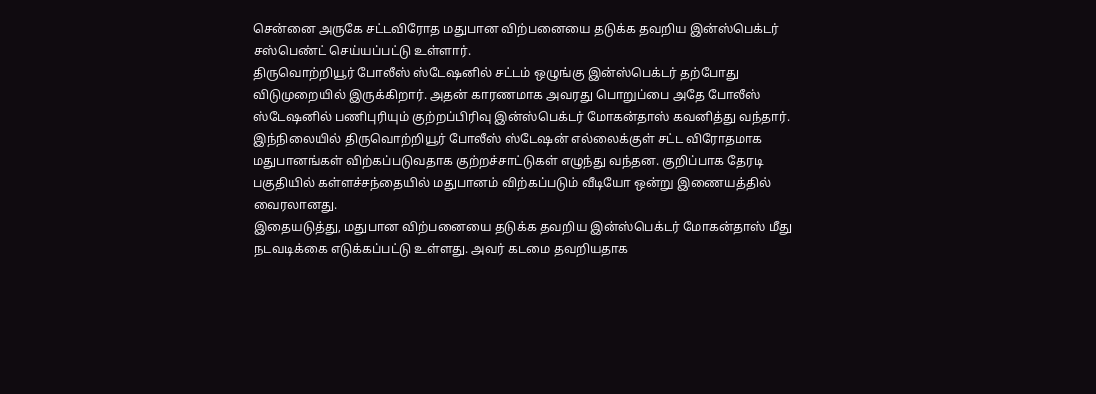சென்னை அருகே சட்டவிரோத மதுபான விற்பனையை தடுக்க தவறிய இன்ஸ்பெக்டர் சஸ்பெண்ட் செய்யப்பட்டு உள்ளார்.
திருவொற்றியூர் போலீஸ் ஸ்டேஷனில் சட்டம் ஒழுங்கு இன்ஸ்பெக்டர் தற்போது விடுமுறையில் இருக்கிறார். அதன் காரணமாக அவரது பொறுப்பை அதே போலீஸ் ஸ்டேஷனில் பணிபுரியும் குற்றப்பிரிவு இன்ஸ்பெக்டர் மோகன்தாஸ் கவனித்து வந்தார்.
இந்நிலையில் திருவொற்றியூர் போலீஸ் ஸ்டேஷன் எல்லைக்குள் சட்ட விரோதமாக மதுபானங்கள் விற்கப்படுவதாக குற்றச்சாட்டுகள் எழுந்து வந்தன. குறிப்பாக தேரடி பகுதியில் கள்ளச்சந்தையில் மதுபானம் விற்கப்படும் வீடியோ ஒன்று இணையத்தில் வைரலானது.
இதையடுத்து, மதுபான விற்பனையை தடுக்க தவறிய இன்ஸ்பெக்டர் மோகன்தாஸ் மீது நடவடிக்கை எடுக்கப்பட்டு உள்ளது. அவர் கடமை தவறியதாக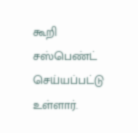கூறி சஸ்பெண்ட் செய்யப்பட்டு உள்ளார்.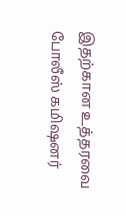இதற்கான உத்தரவை போலீஸ் கமிஷனர்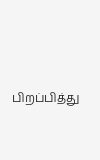பிறப்பித்து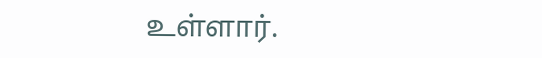உள்ளார்.